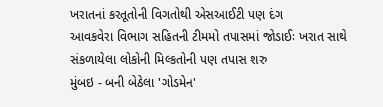ખરાતનાં કરતૂતોની વિગતોથી એસઆઈટી પણ દંગ
આવકવેરા વિભાગ સહિતની ટીમમો તપાસમાં જોડાઈઃ ખરાત સાથે સંકળાયેલા લોકોની મિલ્કતોની પણ તપાસ શરુ
મુંબઇ - બની બેઠેલા 'ગોડમેન'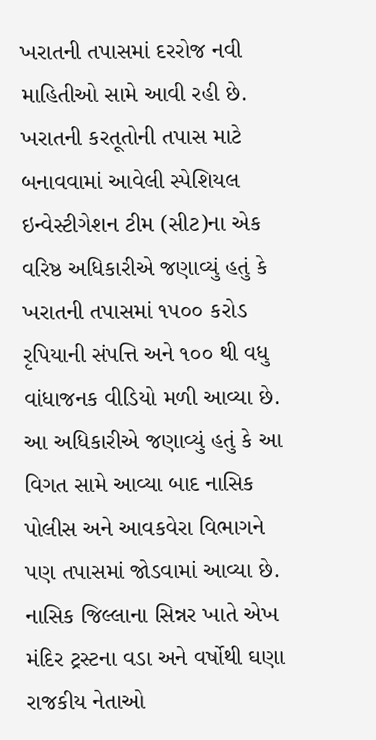ખરાતની તપાસમાં દરરોજ નવી માહિતીઓ સામે આવી રહી છે. ખરાતની કરતૂતોની તપાસ માટે બનાવવામાં આવેલી સ્પેશિયલ ઇન્વેસ્ટીગેશન ટીમ (સીટ)ના એક વરિષ્ઠ અધિકારીએ જણાવ્યું હતું કે ખરાતની તપાસમાં ૧૫૦૦ કરોડ રૃપિયાની સંપત્તિ અને ૧૦૦ થી વધુ વાંધાજનક વીડિયો મળી આવ્યા છે. આ અધિકારીએ જણાવ્યું હતું કે આ વિગત સામે આવ્યા બાદ નાસિક પોલીસ અને આવકવેરા વિભાગને પણ તપાસમાં જોડવામાં આવ્યા છે.
નાસિક જિલ્લાના સિન્નર ખાતે એખ મંદિર ટ્રસ્ટના વડા અને વર્ષોથી ઘણા રાજકીય નેતાઓ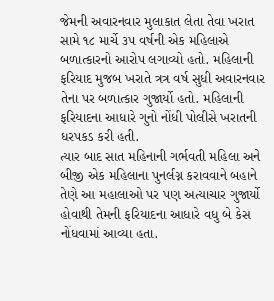જેમની અવારનવાર મુલાકાત લેતા તેવા ખરાત સામે ૧૮ માર્ચે ૩૫ વર્ષની એક મહિલાએ બળાત્કારનો આરોપ લગાવ્યો હતો. મહિલાની ફરિયાદ મુજબ ખરાતે ત્રત્ર વર્ષ સુધી અવારનવાર તેના પર બળાત્કાર ગુજાર્યો હતો. મહિલાની ફરિયાદના આધારે ગુનો નોંધી પોલીસે ખરાતની ધરપકડ કરી હતી.
ત્યાર બાદ સાત મહિનાની ગર્ભવતી મહિલા અને બીજી એક મહિલાના પુનર્લગ્ન કરાવવાને બહાને તેણે આ મહાલાઓ પર પણ અત્યાચાર ગુજાર્યો હોવાથી તેમની ફરિયાદના આધારે વધુ બે કેસ નોંધવામાં આવ્યા હતા.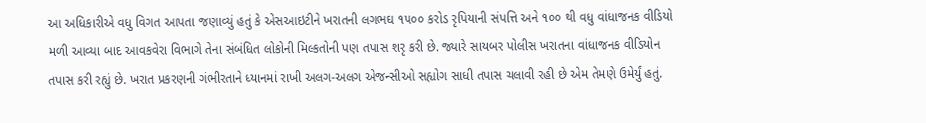આ અધિકારીએ વધુ વિગત આપતા જણાવ્યું હતું કે એસઆઇટીને ખરાતની લગભઘ ૧૫૦૦ કરોડ રૃપિયાની સંપત્તિ અને ૧૦૦ થી વધુ વાંધાજનક વીડિયો મળી આવ્યા બાદ આવકવેરા વિભાગે તેના સંબંધિત લોકોની મિલ્કતોની પણ તપાસ શરૃ કરી છે. જ્યારે સાયબર પોલીસ ખરાતના વાંધાજનક વીડિયોન તપાસ કરી રહ્યું છે. ખરાત પ્રકરણની ગંભીરતાને ધ્યાનમાં રાખી અલગ-અલગ એજન્સીઓ સહ્યોગ સાધી તપાસ ચલાવી રહી છે એમ તેમણે ઉમેર્યું હતું.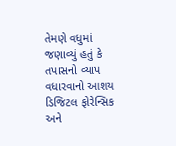તેમણે વધુમાં જણાવ્યું હતું કે તપાસનો વ્યાપ વધારવાનો આશય ડિજિટલ ફોરેન્સિક અને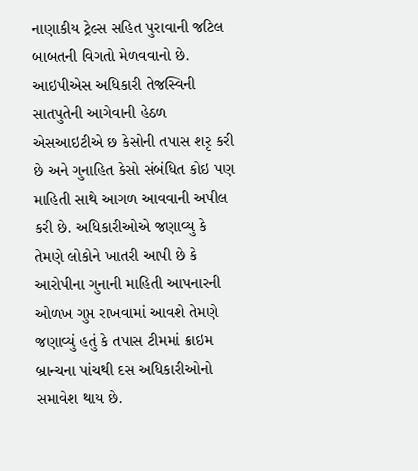નાણાકીય ટ્રેલ્સ સહિત પુરાવાની જટિલ બાબતની વિગતો મેળવવાનો છે.
આઇપીએસ અધિકારી તેજસ્વિની સાતપુતેની આગેવાની હેઠળ એસઆઇટીએ છ કેસોની તપાસ શરૃ કરી છે અને ગુનાહિત કેસો સંબંધિત કોઇ પણ માહિતી સાથે આગળ આવવાની અપીલ કરી છે. અધિકારીઓએ જણાવ્યુ કે તેમણે લોકોને ખાતરી આપી છે કે આરોપીના ગુનાની માહિતી આપનારની ઓળખ ગુપ્ત રાખવામાં આવશે તેમણે જણાવ્યું હતું કે તપાસ ટીમમાં ક્રાઇમ બ્રાન્ચના પાંચથી દસ અધિકારીઓનો સમાવેશ થાય છે.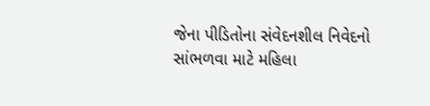જેના પીડિતોના સંવેદનશીલ નિવેદનો સાંભળવા માટે મહિલા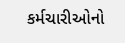કર્મચારીઓનો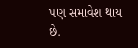પણ સમાવેશ થાય છે.